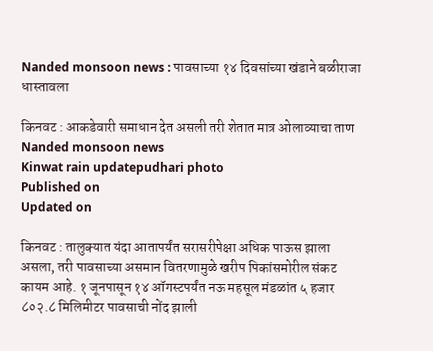Nanded monsoon news : पावसाच्‍या १४ दिवसांच्या खंडाने बळीराजा धास्तावला

किनवट : आकडेवारी समाधान देत असली तरी शेतात मात्र ओलाव्याचा ताण
Nanded monsoon news
Kinwat rain updatepudhari photo
Published on
Updated on

किनवट : तालुक्यात यंदा आतापर्यंत सरासरीपेक्षा अधिक पाऊस झाला असला, तरी पावसाच्या असमान वितरणामुळे खरीप पिकांसमोरील संकट कायम आहे. १ जूनपासून १४ ऑगस्टपर्यंत नऊ महसूल मंडळांत ५ हजार ८०२.८ मिलिमीटर पावसाची नोंद झाली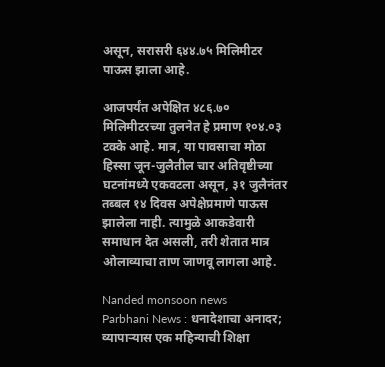असून, सरासरी ६४४.७५ मिलिमीटर पाऊस झाला आहे.

आजपर्यंत अपेक्षित ४८६.७० मिलिमीटरच्या तुलनेत हे प्रमाण १०४.०३ टक्के आहे. मात्र, या पावसाचा मोठा हिस्सा जून-जुलैतील चार अतिवृष्टीच्या घटनांमध्ये एकवटला असून, ३१ जुलैनंतर तब्बल १४ दिवस अपेक्षेप्रमाणे पाऊस झालेला नाही. त्यामुळे आकडेवारी समाधान देत असली, तरी शेतात मात्र ओलाव्याचा ताण जाणवू लागला आहे.

Nanded monsoon news
Parbhani News : धनादेशाचा अनादर; व्यापाऱ्यास एक महिन्याची शिक्षा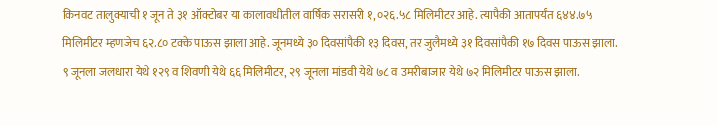किनवट तालुक्याची १ जून ते ३१ ऑक्टोबर या कालावधीतील वार्षिक सरासरी १,०२६.५८ मिलिमीटर आहे. त्यापैकी आतापर्यंत ६४४.७५ मिलिमीटर म्हणजेच ६२.८० टक्के पाऊस झाला आहे. जूनमध्ये ३० दिवसांपैकी १३ दिवस, तर जुलैमध्ये ३१ दिवसांपैकी १७ दिवस पाऊस झाला. ९ जूनला जलधारा येथे १२९ व शिवणी येथे ६६ मिलिमीटर, २९ जूनला मांडवी येथे ७८ व उमरीबाजार येथे ७२ मिलिमीटर पाऊस झाला.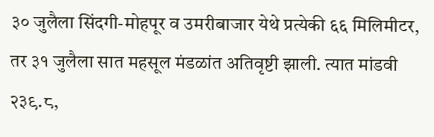३० जुलैला सिंदगी-मोहपूर व उमरीबाजार येथे प्रत्येकी ६६ मिलिमीटर, तर ३१ जुलैला सात महसूल मंडळांत अतिवृष्टी झाली. त्यात मांडवी २३९.८,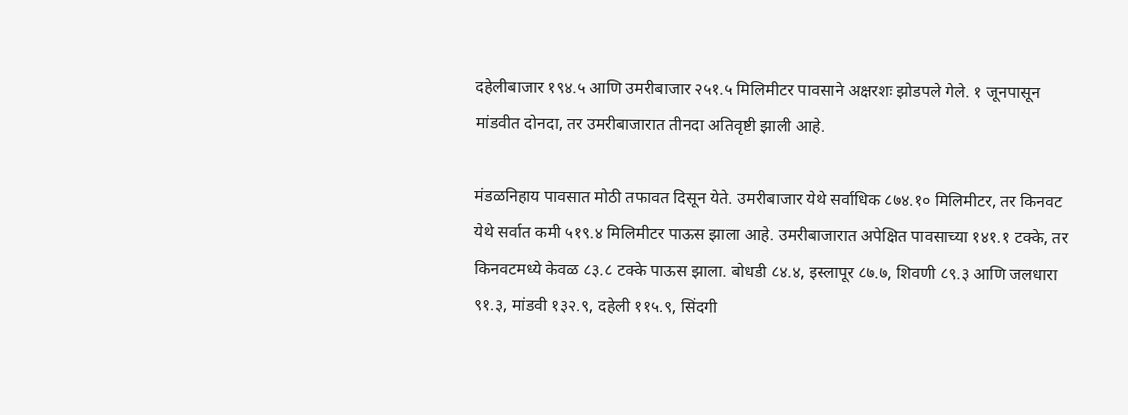दहेलीबाजार १९४.५ आणि उमरीबाजार २५१.५ मिलिमीटर पावसाने अक्षरशः झोडपले गेले. १ जूनपासून मांडवीत दोनदा, तर उमरीबाजारात तीनदा अतिवृष्टी झाली आहे.

मंडळनिहाय पावसात मोठी तफावत दिसून येते. उमरीबाजार येथे सर्वाधिक ८७४.१० मिलिमीटर, तर किनवट येथे सर्वात कमी ५१९.४ मिलिमीटर पाऊस झाला आहे. उमरीबाजारात अपेक्षित पावसाच्या १४१.१ टक्के, तर किनवटमध्ये केवळ ८३.८ टक्के पाऊस झाला. बोधडी ८४.४, इस्लापूर ८७.७, शिवणी ८९.३ आणि जलधारा ९१.३, मांडवी १३२.९, दहेली ११५.९, सिंदगी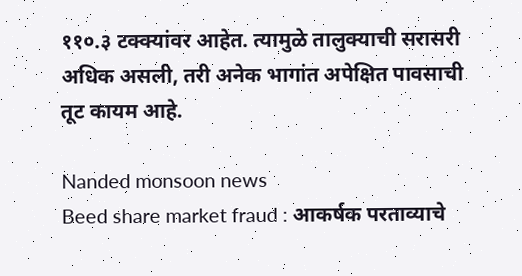११०.३ टक्क्यांवर आहेत. त्यामुळे तालुक्याची सरासरी अधिक असली, तरी अनेक भागांत अपेक्षित पावसाची तूट कायम आहे.

Nanded monsoon news
Beed share market fraud : आकर्षक परताव्याचे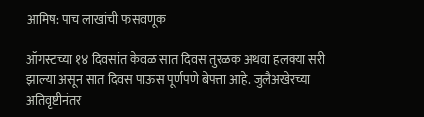आमिष: पाच लाखांची फसवणूक

ऑगस्टच्या १४ दिवसांत केवळ सात दिवस तुरळक अथवा हलक्या सरी झाल्या असून सात दिवस पाऊस पूर्णपणे बेपत्ता आहे. जुलैअखेरच्या अतिवृष्टीनंतर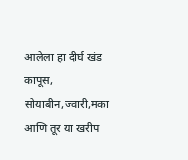आलेला हा दीर्घ खंड कापूस, सोयाबीन,ज्वारी,मका आणि तूर या खरीप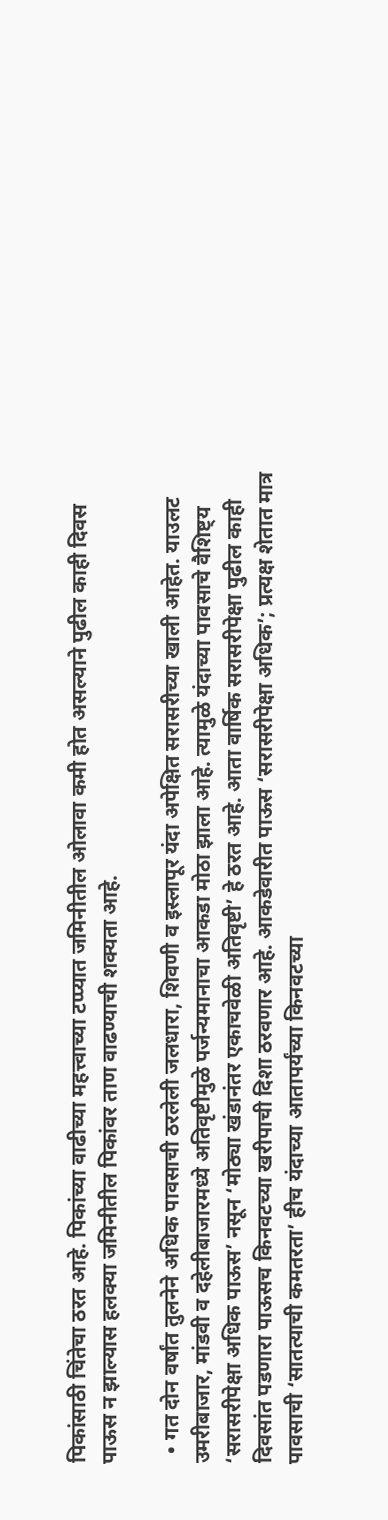पिकांसाठी चिंतेचा ठरत आहे. पिकांच्या वाढीच्या महत्त्वाच्या टप्प्यात जमिनीतील ओलावा कमी होत असल्याने पुढील काही दिवस पाऊस न झाल्यास हलक्या जमिनीतील पिकांवर ताण वाढण्याची शक्यता आहे.

  • गत दोन वर्षांत तुलनेने अधिक पावसाची ठरलेली जलधारा, शिवणी व इस्लापूर यंदा अपेक्षित सरासरीच्या खाली आहेत. याउलट उमरीबाजार, मांडवी व दहेलीबाजारमध्ये अतिवृष्टीमुळे पर्जन्यमानाचा आकडा मोठा झाला आहे. त्यामुळे यंदाच्या पावसाचे वैशिष्ट्य ‘सरासरीपेक्षा अधिक पाऊस’ नसून ‘मोठ्या खंडानंतर एकाचवेळी अतिवृष्टी’ हे ठरत आहे. आता वार्षिक सरासरीपेक्षा पुढील काही दिवसांत पडणारा पाऊसच किनवटच्या खरीपाची दिशा ठरवणार आहे. आकडेवारीत पाऊस ‘सरासरीपेक्षा अधिक’; प्रत्यक्ष शेतात मात्र पावसाची ‘सातत्याची कमतरता’ हीच यंदाच्या आतापर्यंच्या किनवटच्या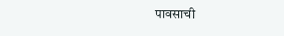पावसाची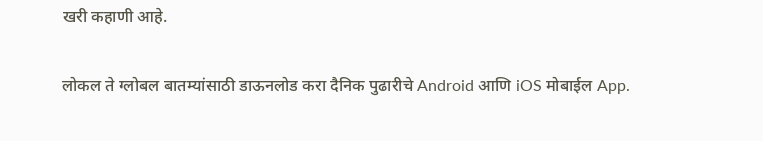खरी कहाणी आहे.

लोकल ते ग्लोबल बातम्यांसाठी डाऊनलोड करा दैनिक पुढारीचे Android आणि iOS मोबाईल App.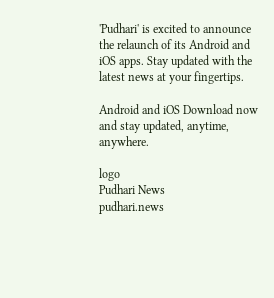'Pudhari' is excited to announce the relaunch of its Android and iOS apps. Stay updated with the latest news at your fingertips.

Android and iOS Download now and stay updated, anytime, anywhere.

logo
Pudhari News
pudhari.news